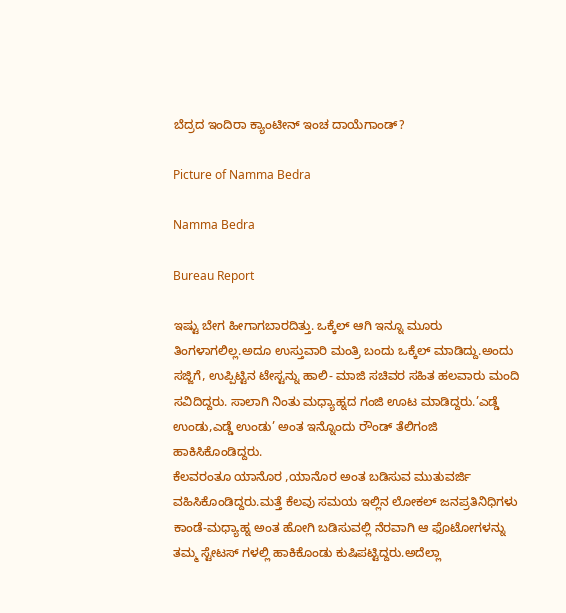ಬೆದ್ರದ ಇಂದಿರಾ ಕ್ಯಾಂಟೀನ್ ಇಂಚ ದಾಯೆಗಾಂಡ್?

Picture of Namma Bedra

Namma Bedra

Bureau Report

ಇಷ್ಟು ಬೇಗ ಹೀಗಾಗಬಾರದಿತ್ತು. ಒಕ್ಕೆಲ್ ಆಗಿ ಇನ್ನೂ ಮೂರು ತಿಂಗಳಾಗಲಿಲ್ಲ.ಅದೂ ಉಸ್ತುವಾರಿ ಮಂತ್ರಿ ಬಂದು ಒಕ್ಕೆಲ್ ಮಾಡಿದ್ದು.ಅಂದು ಸಜ್ಜಿಗೆ, ಉಪ್ಪಿಟ್ಟಿನ ಟೇಸ್ಟನ್ನು ಹಾಲಿ- ಮಾಜಿ ಸಚಿವರ ಸಹಿತ ಹಲವಾರು ಮಂದಿ ಸವಿದಿದ್ದರು. ಸಾಲಾಗಿ ನಿಂತು ಮಧ್ಯಾಹ್ನದ ಗಂಜಿ ಊಟ ಮಾಡಿದ್ದರು.’ಎಡ್ಡೆ ಉಂಡು,ಎಡ್ಡೆ ಉಂಡು’ ಅಂತ ಇನ್ನೊಂದು ರೌಂಡ್ ತೆಲಿಗಂಜಿ ಹಾಕಿಸಿಕೊಂಡಿದ್ದರು.
ಕೆಲವರಂತೂ ಯಾನೊರ ,ಯಾನೊರ ಅಂತ ಬಡಿಸುವ ಮುತುವರ್ಜಿ ವಹಿಸಿಕೊಂಡಿದ್ದರು.ಮತ್ತೆ ಕೆಲವು ಸಮಯ ಇಲ್ಲಿನ ಲೋಕಲ್ ಜನಪ್ರತಿನಿಧಿಗಳು ಕಾಂಡೆ-ಮಧ್ಯಾಹ್ನ ಅಂತ ಹೋಗಿ ಬಡಿಸುವಲ್ಲಿ ನೆರವಾಗಿ ಆ ಫೊಟೋಗಳನ್ನು ತಮ್ಮ ಸ್ಟೇಟಸ್ ಗಳಲ್ಲಿ ಹಾಕಿಕೊಂಡು ಕುಷಿಪಟ್ಟಿದ್ದರು.ಅದೆಲ್ಲಾ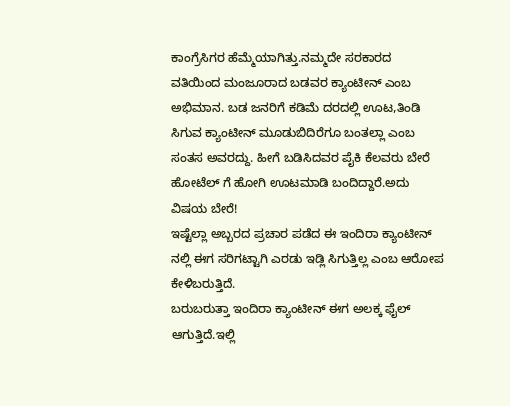ಕಾಂಗ್ರೆಸಿಗರ ಹೆಮ್ಮೆಯಾಗಿತ್ತು.ನಮ್ಮದೇ ಸರಕಾರದ ವತಿಯಿಂದ ಮಂಜೂರಾದ ಬಡವರ ಕ್ಯಾಂಟೀನ್ ಎಂಬ ಅಭಿಮಾನ. ಬಡ ಜನರಿಗೆ ಕಡಿಮೆ ದರದಲ್ಲಿ ಊಟ,ತಿಂಡಿ ಸಿಗುವ ಕ್ಯಾಂಟೀನ್ ಮೂಡುಬಿದಿರೆಗೂ ಬಂತಲ್ಲಾ ಎಂಬ ಸಂತಸ ಅವರದ್ದು. ಹೀಗೆ ಬಡಿಸಿದವರ ಪೈಕಿ ಕೆಲವರು ಬೇರೆ ಹೋಟೆಲ್ ಗೆ ಹೋಗಿ ಊಟಮಾಡಿ ಬಂದಿದ್ದಾರೆ.ಅದು ವಿಷಯ ಬೇರೆ!
ಇಷ್ಟೆಲ್ಲಾ ಅಬ್ಬರದ ಪ್ರಚಾರ ಪಡೆದ ಈ ಇಂದಿರಾ ಕ್ಯಾಂಟೀನ್ ನಲ್ಲಿ ಈಗ ಸರಿಗಟ್ಟಾಗಿ ಎರಡು ಇಡ್ಲಿ ಸಿಗುತ್ತಿಲ್ಲ ಎಂಬ ಆರೋಪ ಕೇಳಿಬರುತ್ತಿದೆ.
ಬರುಬರುತ್ತಾ ಇಂದಿರಾ ಕ್ಯಾಂಟೀನ್ ಈಗ ಅಲಕ್ಕ ಫೈಲ್ ಆಗುತ್ತಿದೆ.ಇಲ್ಲಿ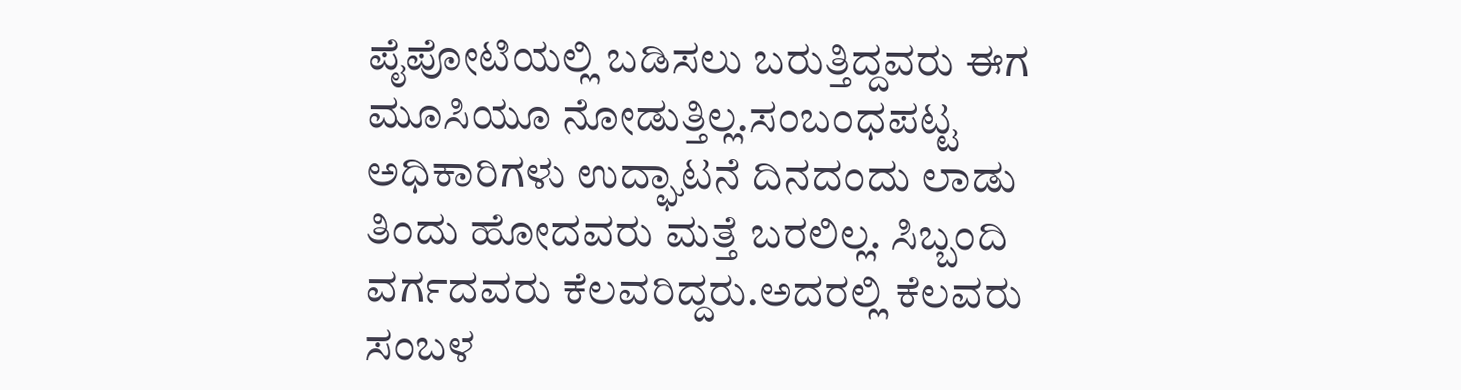ಪೈಪೋಟಿಯಲ್ಲಿ ಬಡಿಸಲು ಬರುತ್ತಿದ್ದವರು ಈಗ ಮೂಸಿಯೂ ನೋಡುತ್ತಿಲ್ಲ.ಸಂಬಂಧಪಟ್ಟ ಅಧಿಕಾರಿಗಳು ಉದ್ಘಾಟನೆ ದಿನದಂದು ಲಾಡು ತಿಂದು ಹೋದವರು ಮತ್ತೆ ಬರಲಿಲ್ಲ. ಸಿಬ್ಬಂದಿ ವರ್ಗದವರು ಕೆಲವರಿದ್ದರು.ಅದರಲ್ಲಿ ಕೆಲವರು ಸಂಬಳ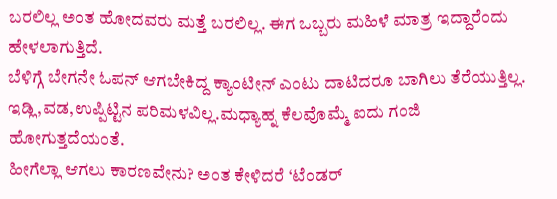ಬರಲಿಲ್ಲ ಅಂತ ಹೋದವರು ಮತ್ತೆ ಬರಲಿಲ್ಲ. ಈಗ ಒಬ್ಬರು ಮಹಿಳೆ ಮಾತ್ರ ಇದ್ದಾರೆಂದು ಹೇಳಲಾಗುತ್ತಿದೆ.
ಬೆಳಿಗ್ಗೆ ಬೇಗನೇ ಓಪನ್ ಆಗಬೇಕಿದ್ದ ಕ್ಯಾಂಟೀನ್ ಎಂಟು ದಾಟಿದರೂ ಬಾಗಿಲು ತೆರೆಯುತ್ತಿಲ್ಲ. ಇಡ್ಲಿ,ವಡ,ಉಪ್ಪಿಟ್ಟಿನ ಪರಿಮಳವಿಲ್ಲ.ಮಧ್ಯಾಹ್ನ ಕೆಲವೊಮ್ಮೆ ಐದು ಗಂಜಿ ಹೋಗುತ್ತದೆಯಂತೆ.
ಹೀಗೆಲ್ಲಾ ಆಗಲು ಕಾರಣವೇನು? ಅಂತ ಕೇಳಿದರೆ ‘ಟೆಂಡರ್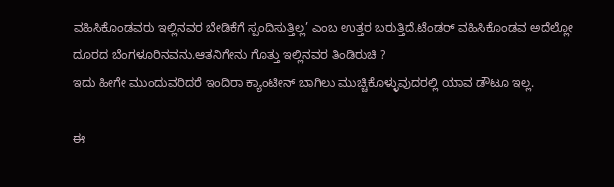ವಹಿಸಿಕೊಂಡವರು ಇಲ್ಲಿನವರ ಬೇಡಿಕೆಗೆ ಸ್ಪಂದಿಸುತ್ತಿಲ್ಲ’ ಎಂಬ ಉತ್ತರ ಬರುತ್ತಿದೆ.ಟೆಂಡರ್ ವಹಿಸಿಕೊಂಡವ ಅದೆಲ್ಲೋ ದೂರದ ಬೆಂಗಳೂರಿನವನು.ಆತನಿಗೇನು ಗೊತ್ತು ಇಲ್ಲಿನವರ ತಿಂಡಿರುಚಿ ?
ಇದು ಹೀಗೇ ಮುಂದುವರಿದರೆ ಇಂದಿರಾ ಕ್ಯಾಂಟೀನ್ ಬಾಗಿಲು ಮುಚ್ಚಿಕೊಳ್ಳುವುದರಲ್ಲಿ ಯಾವ ಡೌಟೂ ಇಲ್ಲ.

ಈ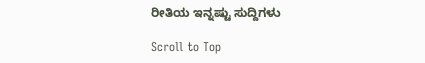ರೀತಿಯ ಇನ್ನಷ್ಟು ಸುದ್ದಿಗಳು

Scroll to Top